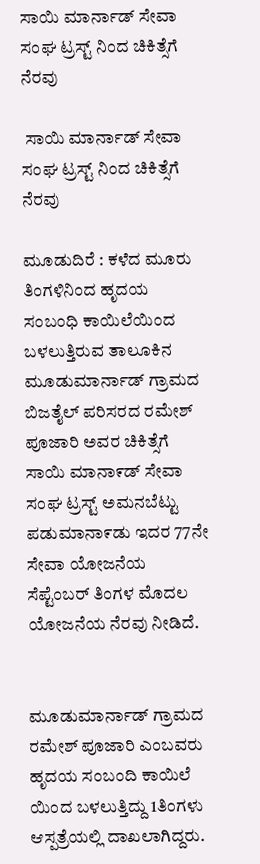ಸಾಯಿ ಮಾರ್ನಾಡ್ ಸೇವಾ ಸಂಘ ಟ್ರಸ್ಟ್ ನಿಂದ ಚಿಕಿತ್ಸೆಗೆ ನೆರವು

 ಸಾಯಿ ಮಾರ್ನಾಡ್ ಸೇವಾ ಸಂಘ ಟ್ರಸ್ಟ್ ನಿಂದ ಚಿಕಿತ್ಸೆಗೆ ನೆರವು

ಮೂಡುದಿರೆ : ಕಳೆದ ಮೂರು ತಿಂಗಳಿನಿಂದ ಹೃದಯ ಸಂಬಂಧಿ ಕಾಯಿಲೆಯಿಂದ ಬಳಲುತ್ತಿರುವ ತಾಲೂಕಿನ ಮೂಡುಮಾರ್ನಾಡ್ ಗ್ರಾಮದ ಬಿಜತೈಲ್ ಪರಿಸರದ ರಮೇಶ್ ಪೂಜಾರಿ ಅವರ ಚಿಕಿತ್ಸೆಗೆ ಸಾಯಿ ಮಾನಾ೯ಡ್ ಸೇವಾ ಸಂಘ ಟ್ರಸ್ಟ್ ಅಮನಬೆಟ್ಟು ಪಡುಮಾನಾ೯ಡು ಇದರ 77ನೇ ಸೇವಾ ಯೋಜನೆಯ ಸೆಪ್ಟೆಂಬರ್ ತಿಂಗಳ ಮೊದಲ ಯೋಜನೆಯ ನೆರವು ನೀಡಿದೆ.


ಮೂಡುಮಾರ್ನಾಡ್ ಗ್ರಾಮದ ರಮೇಶ್ ಪೂಜಾರಿ ಎಂಬವರು  ಹೃದಯ ಸಂಬಂದಿ ಕಾಯಿಲೆ ಯಿಂದ ಬಳಲುತ್ತಿದ್ದು 1ತಿಂಗಳು ಆಸ್ಪತ್ರೆಯಲ್ಲಿ ದಾಖಲಾಗಿದ್ದರು.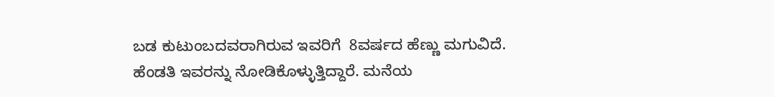ಬಡ ಕುಟುಂಬದವರಾಗಿರುವ ಇವರಿಗೆ  8ವರ್ಷದ ಹೆಣ್ಣು ಮಗುವಿದೆ. ಹೆಂಡತಿ ಇವರನ್ನು ನೋಡಿಕೊಳ್ಳುತ್ತಿದ್ದಾರೆ. ಮನೆಯ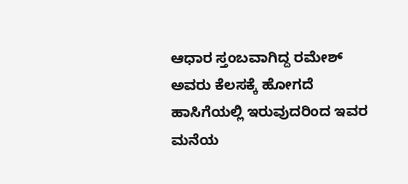ಆಧಾರ ಸ್ತಂಬವಾಗಿದ್ದ ರಮೇಶ್ ಅವರು ಕೆಲಸಕ್ಕೆ ಹೋಗದೆ ಹಾಸಿಗೆಯಲ್ಲಿ ಇರುವುದರಿಂದ ಇವರ ಮನೆಯ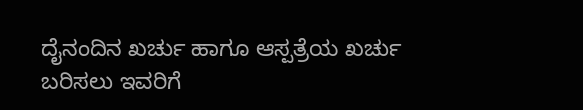ದೈನಂದಿನ ಖರ್ಚು ಹಾಗೂ ಆಸ್ಪತ್ರೆಯ ಖರ್ಚು ಬರಿಸಲು ಇವರಿಗೆ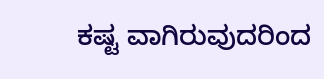ಕಷ್ಟ ವಾಗಿರುವುದರಿಂದ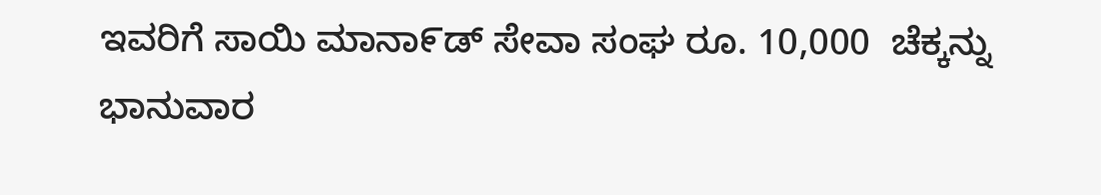ಇವರಿಗೆ ಸಾಯಿ ಮಾನಾ೯ಡ್ ಸೇವಾ ಸಂಘ ರೂ. 10,000  ಚೆಕ್ಕನ್ನು ಭಾನುವಾರ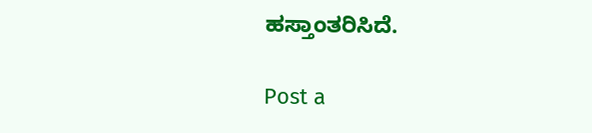ಹಸ್ತಾಂತರಿಸಿದೆ.

Post a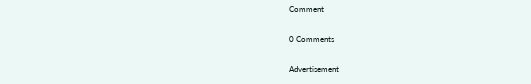Comment

0 Comments

Advertisement